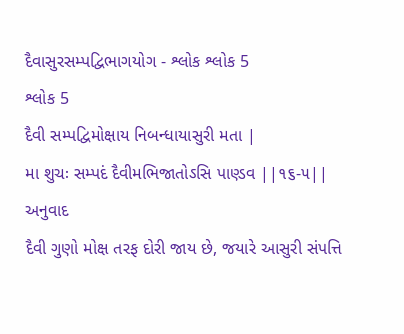દૈવાસુરસમ્પદ્વિભાગયોગ - શ્લોક શ્લોક 5
શ્લોક 5
દૈવી સમ્પદ્વિમોક્ષાય નિબન્ધાયાસુરી મતા |
મા શુચઃ સમ્પદં દૈવીમભિજાતોઽસિ પાણ્ડવ ||૧૬-૫||
અનુવાદ
દૈવી ગુણો મોક્ષ તરફ દોરી જાય છે, જયારે આસુરી સંપત્તિ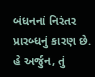બંધનનાં નિરંતર પ્રારબ્ધનું કારણ છે. હે અર્જુન, તું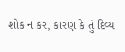શોક ન કર, કારણ કે તું દિવ્ય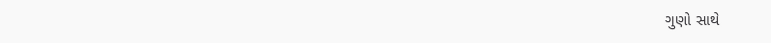ગુણો સાથે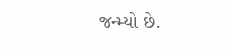જન્મ્યો છે.